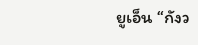ยูเอ็น “กังว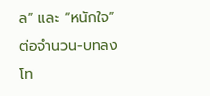ล” และ “หนักใจ” ต่อจำนวน-บทลงโท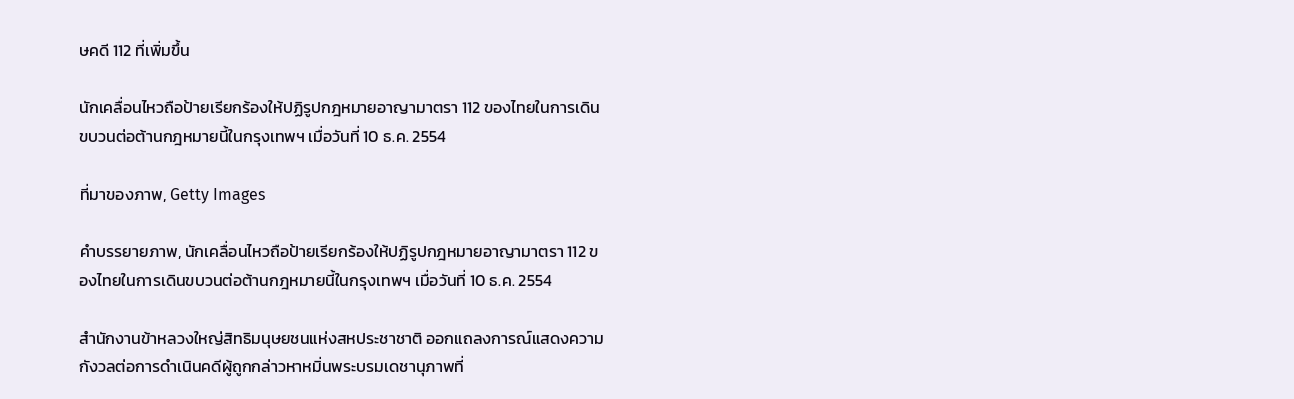ษคดี 112 ที่เพิ่มขึ้น

นักเคลื่อนไหวถือป้ายเรียกร้องให้ปฏิรูปกฎหมายอาญามาตรา 112 ของไทยในการเดินขบวนต่อต้านกฎหมายนี้ในกรุงเทพฯ เมื่อวันที่ 10 ธ.ค. 2554

ที่มาของภาพ, Getty Images

คำบรรยายภาพ, นักเคลื่อนไหวถือป้ายเรียกร้องให้ปฏิรูปกฎหมายอาญามาตรา 112 ของไทยในการเดินขบวนต่อต้านกฎหมายนี้ในกรุงเทพฯ เมื่อวันที่ 10 ธ.ค. 2554

สำนักงานข้าหลวงใหญ่สิทธิมนุษยชนแห่งสหประชาชาติ ออกแถลงการณ์แสดงความกังวลต่อการดำเนินคดีผู้ถูกกล่าวหาหมิ่นพระบรมเดชานุภาพที่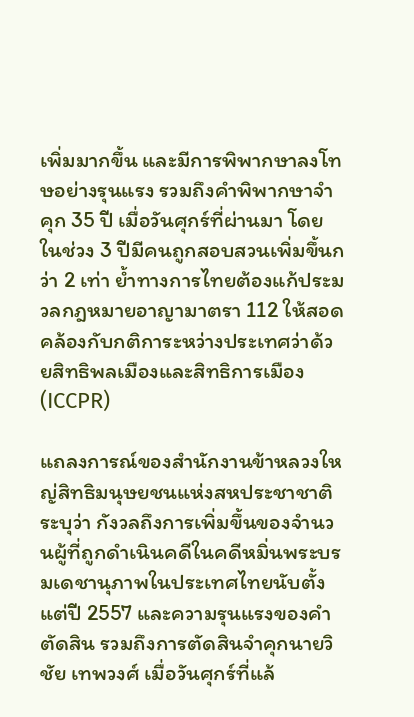เพิ่มมากขึ้น และมีการพิพากษาลงโทษอย่างรุนแรง รวมถึงคำพิพากษาจำคุก 35 ปี เมื่อวันศุกร์ที่ผ่านมา โดยในช่วง 3 ปีมีคนถูกสอบสวนเพิ่มขึ้นกว่า 2 เท่า ย้ำทางการไทยต้องแก้ประมวลกฎหมายอาญามาตรา 112 ให้สอดคล้องกับกติการะหว่างประเทศว่าด้วยสิทธิพลเมืองและสิทธิการเมือง (ICCPR)

แถลงการณ์ของสำนักงานข้าหลวงใหญ่สิทธิมนุษยชนแห่งสหประชาชาติ ระบุว่า กังวลถึงการเพิ่มขึ้นของจำนวนผู้ที่ถูกดำเนินคดีในคดีหมิ่นพระบรมเดชานุภาพในประเทศไทยนับตั้งแต่ปี 2557 และความรุนแรงของคำตัดสิน รวมถึงการตัดสินจำคุกนายวิชัย เทพวงศ์ เมื่อวันศุกร์ที่แล้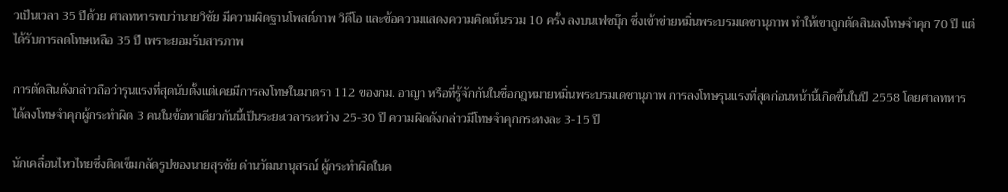วเป็นเวลา 35 ปีด้วย ศาลทหารพบว่านายวิชัย มีความผิดฐานโพสต์ภาพ วิดีโอ และข้อความแสดงความคิดเห็นรวม 10 ครั้ง ลงบนเฟซบุ๊ก ซึ่งเข้าข่ายหมิ่นพระบรมเดชานุภาพ ทำให้เขาถูกตัดสินลงโทษจำคุก 70 ปี แต่ได้รับการลดโทษเหลือ 35 ปี เพราะยอมรับสารภาพ

การตัดสินดังกล่าวถือว่ารุนแรงที่สุดนับตั้งแต่เคยมีการลงโทษในมาตรา 112 ของกม. อาญา หรือที่รู้จักกันในชื่อกฎหมายหมิ่นพระบรมเดชานุภาพ การลงโทษรุนแรงที่สุดก่อนหน้านี้เกิดขึ้นในปี 2558 โดยศาลทหารได้ลงโทษจำคุกผู้กระทำผิด 3 คนในข้อหาเดียวกันนี้เป็นระยะเวลาระหว่าง 25-30 ปี ความผิดดังกล่าวมีโทษจำคุกกระทงละ 3-15 ปี

นักเคลื่อนไหวไทยซึ่งติดเข็มกลัดรูปของนายสุรชัย ด่านวัฒนานุสรณ์ ผู้กระทำผิดในค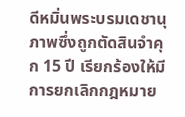ดีหมิ่นพระบรมเดชานุภาพซึ่งถูกตัดสินจำคุก 15 ปี เรียกร้องให้มีการยกเลิกกฎหมาย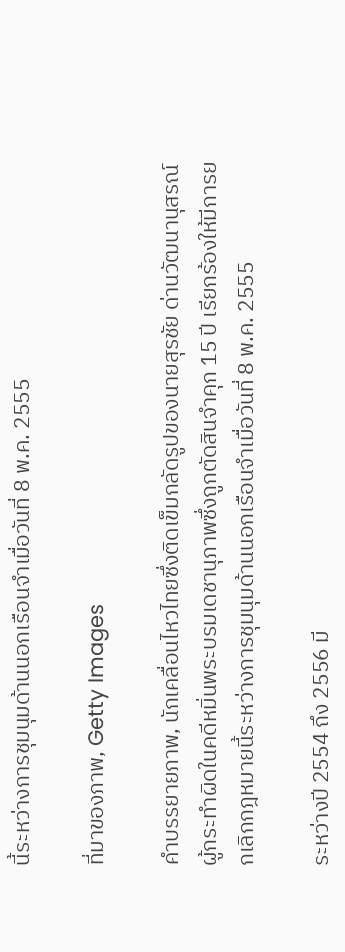นี้ระหว่างการชุมนุมด้านนอกเรือนจำเมื่อวันที่ 8 พ.ค. 2555

ที่มาของภาพ, Getty Images

คำบรรยายภาพ, นักเคลื่อนไหวไทยซึ่งติดเข็มกลัดรูปของนายสุรชัย ด่านวัฒนานุสรณ์ ผู้กระทำผิดในคดีหมิ่นพระบรมเดชานุภาพซึ่งถูกตัดสินจำคุก 15 ปี เรียกร้องให้มีการยกเลิกกฎหมายนี้ระหว่างการชุมนุมด้านนอกเรือนจำเมื่อวันที่ 8 พ.ค. 2555

ระหว่างปี 2554 ถึง 2556 มี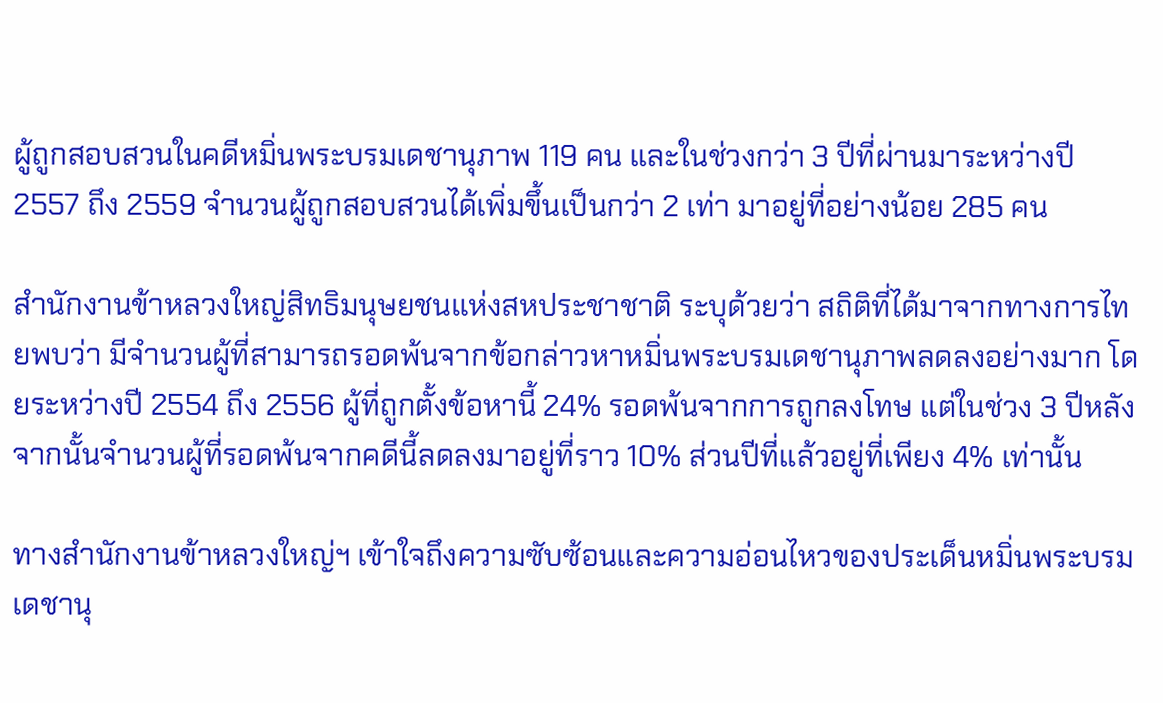ผู้ถูกสอบสวนในคดีหมิ่นพระบรมเดชานุภาพ 119 คน และในช่วงกว่า 3 ปีที่ผ่านมาระหว่างปี 2557 ถึง 2559 จำนวนผู้ถูกสอบสวนได้เพิ่มขึ้นเป็นกว่า 2 เท่า มาอยู่ที่อย่างน้อย 285 คน

สำนักงานข้าหลวงใหญ่สิทธิมนุษยชนแห่งสหประชาชาติ ระบุด้วยว่า สถิติที่ได้มาจากทางการไทยพบว่า มีจำนวนผู้ที่สามารถรอดพ้นจากข้อกล่าวหาหมิ่นพระบรมเดชานุภาพลดลงอย่างมาก โดยระหว่างปี 2554 ถึง 2556 ผู้ที่ถูกตั้งข้อหานี้ 24% รอดพ้นจากการถูกลงโทษ แต่ในช่วง 3 ปีหลังจากนั้นจำนวนผู้ที่รอดพ้นจากคดีนี้ลดลงมาอยู่ที่ราว 10% ส่วนปีที่แล้วอยู่ที่เพียง 4% เท่านั้น

ทางสำนักงานข้าหลวงใหญ่ฯ เข้าใจถึงความซับซ้อนและความอ่อนไหวของประเด็นหมิ่นพระบรมเดชานุ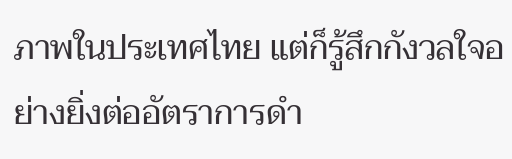ภาพในประเทศไทย แต่ก็รู้สึกกังวลใจอย่างยิ่งต่ออัตราการดำ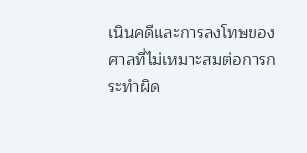เนินคดีและการลงโทษของศาลที่ไม่เหมาะสมต่อการกระทำผิด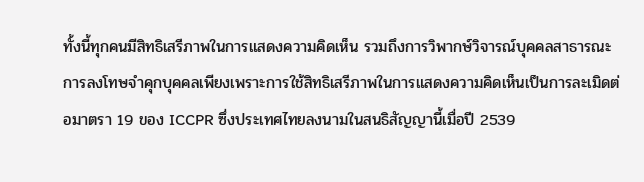ทั้งนี้ทุกคนมีสิทธิเสรีภาพในการแสดงความคิดเห็น รวมถึงการวิพากษ์วิจารณ์บุคคลสาธารณะ การลงโทษจำคุกบุคคลเพียงเพราะการใช้สิทธิเสรีภาพในการแสดงความคิดเห็นเป็นการละเมิดต่อมาตรา 19 ของ ICCPR ซึ่งประเทศไทยลงนามในสนธิสัญญานี้เมื่อปี 2539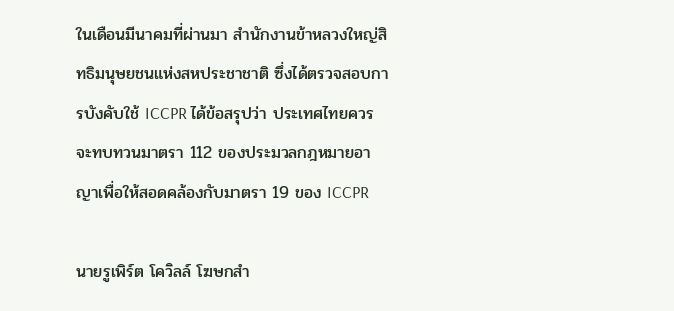ในเดือนมีนาคมที่ผ่านมา สำนักงานข้าหลวงใหญ่สิทธิมนุษยชนแห่งสหประชาชาติ ซึ่งได้ตรวจสอบการบังคับใช้ ICCPR ได้ข้อสรุปว่า ประเทศไทยควรจะทบทวนมาตรา 112 ของประมวลกฎหมายอาญาเพื่อให้สอดคล้องกับมาตรา 19 ของ ICCPR

นายรูเพิร์ต โควิลล์ โฆษกสำ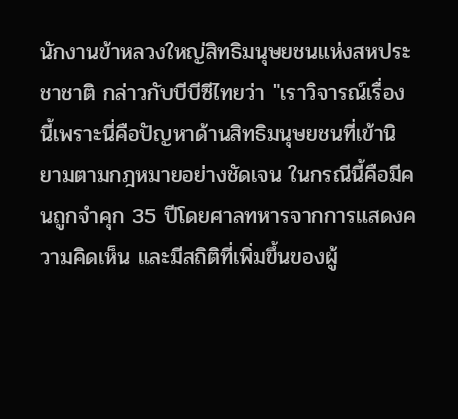นักงานข้าหลวงใหญ่สิทธิมนุษยชนแห่งสหประชาชาติ กล่าวกับบีบีซีไทยว่า "เราวิจารณ์เรื่องนี้เพราะนี่คือปัญหาด้านสิทธิมนุษยชนที่เข้านิยามตามกฎหมายอย่างชัดเจน ในกรณีนี้คือมีคนถูกจำคุก 35 ปีโดยศาลทหารจากการแสดงความคิดเห็น และมีสถิติที่เพิ่มขึ้นของผู้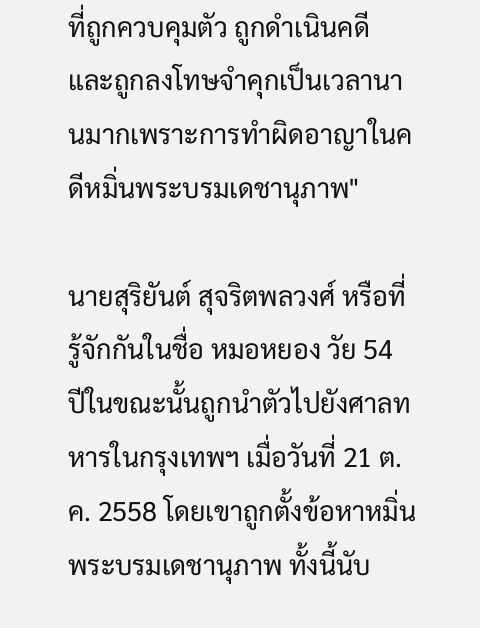ที่ถูกควบคุมตัว ถูกดำเนินคดี และถูกลงโทษจำคุกเป็นเวลานานมากเพราะการทำผิดอาญาในคดีหมิ่นพระบรมเดชานุภาพ"

นายสุริยันต์ สุจริตพลวงศ์ หรือที่รู้จักกันในชื่อ หมอหยอง วัย 54 ปีในขณะนั้นถูกนำตัวไปยังศาลทหารในกรุงเทพฯ เมื่อวันที่ 21 ต.ค. 2558 โดยเขาถูกตั้งข้อหาหมิ่นพระบรมเดชานุภาพ ทั้งนี้นับ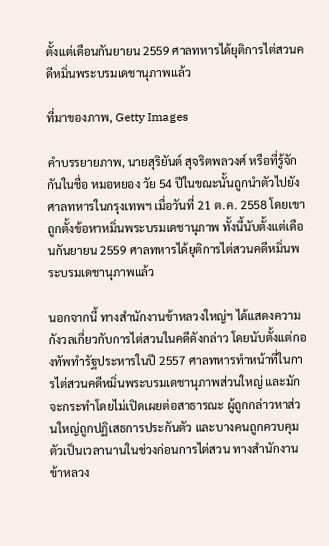ตั้งแต่เดือนกันยายน 2559 ศาลทหารได้ยุติการไต่สวนคดีหมิ่นพระบรมเดชานุภาพแล้ว

ที่มาของภาพ, Getty Images

คำบรรยายภาพ, นายสุริยันต์ สุจริตพลวงศ์ หรือที่รู้จักกันในชื่อ หมอหยอง วัย 54 ปีในขณะนั้นถูกนำตัวไปยังศาลทหารในกรุงเทพฯ เมื่อวันที่ 21 ต.ค. 2558 โดยเขาถูกตั้งข้อหาหมิ่นพระบรมเดชานุภาพ ทั้งนี้นับตั้งแต่เดือนกันยายน 2559 ศาลทหารได้ยุติการไต่สวนคดีหมิ่นพระบรมเดชานุภาพแล้ว

นอกจากนี้ ทางสำนักงานข้าหลวงใหญ่ฯ ได้แสดงความกังวลเกี่ยวกับการไต่สวนในคดีดังกล่าว โดยนับตั้งแต่กองทัพทำรัฐประหารในปี 2557 ศาลทหารทำหน้าที่ในการไต่สวนคดีหมิ่นพระบรมเดชานุภาพส่วนใหญ่ และมักจะกระทำโดยไม่เปิดเผยต่อสาธารณะ ผู้ถูกกล่าวหาส่วนใหญ่ถูกปฏิเสธการประกันตัว และบางคนถูกควบคุมตัวเป็นเวลานานในช่วงก่อนการไต่สวน ทางสำนักงานข้าหลวง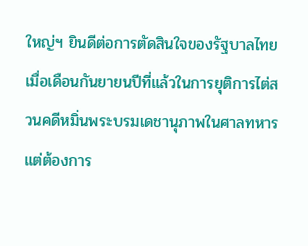ใหญ่ฯ ยินดีต่อการตัดสินใจของรัฐบาลไทยเมื่อเดือนกันยายนปีที่แล้วในการยุติการไต่สวนคดีหมิ่นพระบรมเดชานุภาพในศาลทหาร แต่ต้องการ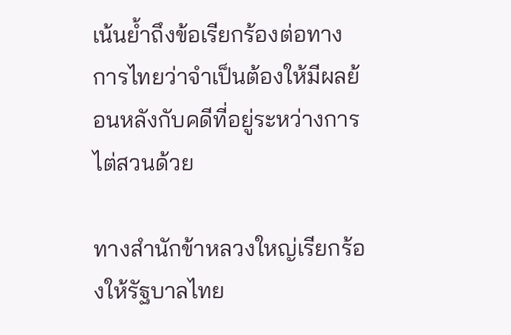เน้นย้ำถึงข้อเรียกร้องต่อทางการไทยว่าจำเป็นต้องให้มีผลย้อนหลังกับคดีที่อยู่ระหว่างการไต่สวนด้วย

ทางสำนักข้าหลวงใหญ่เรียกร้องให้รัฐบาลไทย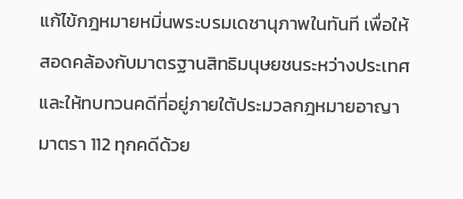แก้ไข้กฎหมายหมิ่นพระบรมเดชานุภาพในทันที เพื่อให้สอดคล้องกับมาตรฐานสิทธิมนุษยชนระหว่างประเทศ และให้ทบทวนคดีที่อยู่ภายใต้ประมวลกฎหมายอาญามาตรา 112 ทุกคดีด้วย